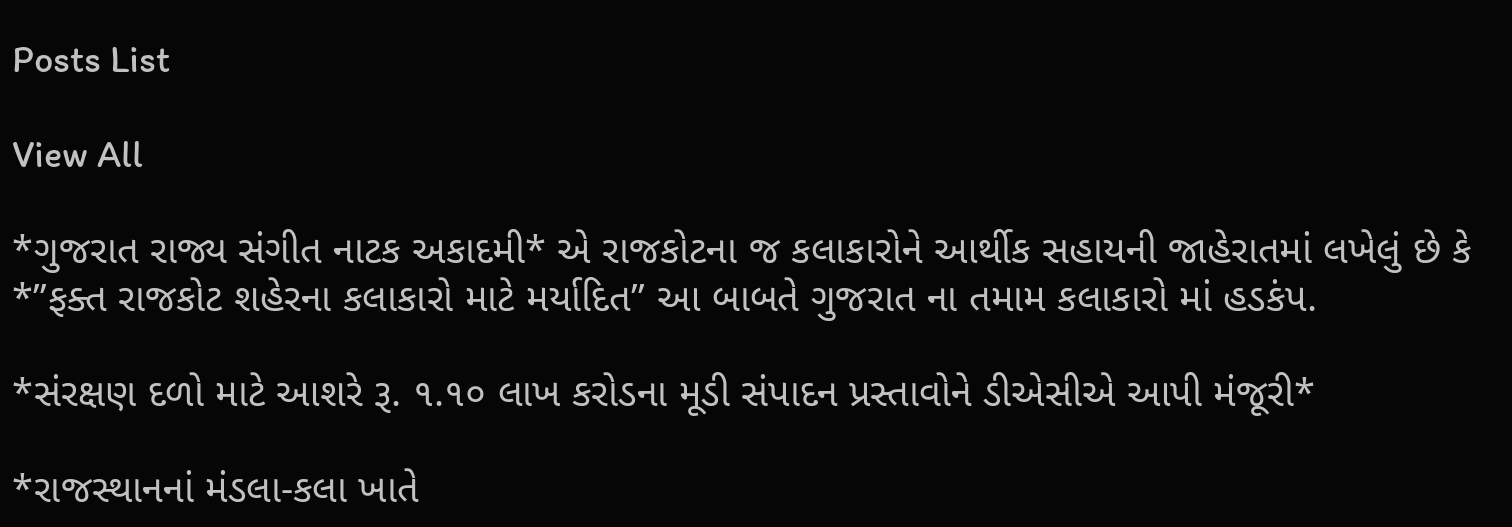Posts List

View All

*ગુજરાત રાજ્ય સંગીત નાટક અકાદમી* એ રાજકોટના જ કલાકારોને આર્થીક સહાયની જાહેરાતમાં લખેલું છે કે *”ફક્ત રાજકોટ શહેરના કલાકારો માટે મર્યાદિત” આ બાબતે ગુજરાત ના તમામ કલાકારો માં હડકંપ.

*સંરક્ષણ દળો માટે આશરે રૂ. ૧.૧૦ લાખ કરોડના મૂડી સંપાદન પ્રસ્તાવોને ડીએસીએ આપી મંજૂરી*

*રાજસ્થાનનાં મંડલા-કલા ખાતે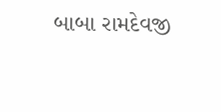બાબા રામદેવજી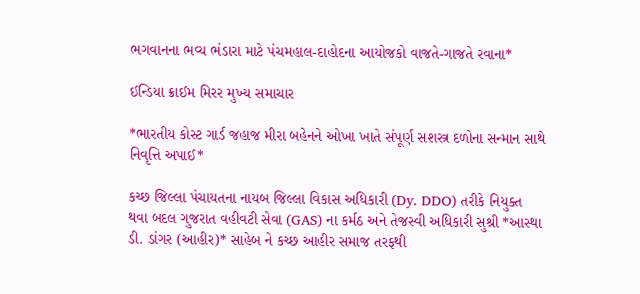ભગવાનના ભવ્ય ભંડારા માટે પંચમહાલ-દાહોદના આયોજકો વાજતે-ગાજતે રવાના*

ઈન્ડિયા ક્રાઈમ મિરર મુખ્ય સમાચાર

*ભારતીય કોસ્ટ ગાર્ડ જહાજ મીરા બહેનને ઓખા ખાતે સંપૂર્ણ સશસ્ત્ર દળોના સન્માન સાથે નિવૃત્તિ અપાઈ*

કચ્છ જિલ્લા પંચાયતના નાયબ જિલ્લા વિકાસ અધિકારી (Dy. DDO) તરીકે નિયુક્ત થવા બદલ ગુજરાત વહીવટી સેવા (GAS) ના કર્મઠ અને તેજસ્વી અધિકારી સુશ્રી *આસ્થા ડી. ડાંગર (આહીર)* સાહેબ ને કચ્છ આહીર સમાજ તરફથી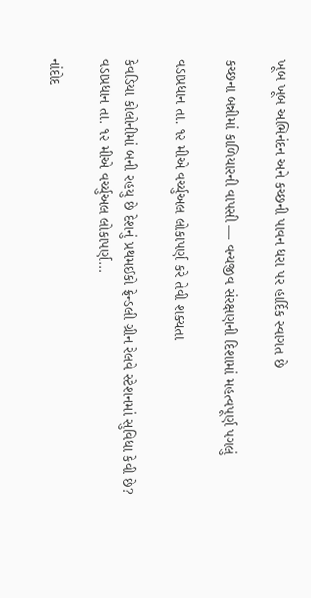ખૂબ ખૂબ અભિનંદન અને કચ્છની પાવન ધરા પર હાર્દિક સ્વાગત છે

કચ્છના બન્નીમાં કાળિયારની વાપસી — વન્યજીવ સંરક્ષણની દિશામાં મહત્વપૂર્ણ પગલું

વડાપ્રધાન તા. ૧૨ મીએ વર્ચ્યુઅલ લોકાપર્ણ કરે તેવી શક્યતા

કેવડિયા કોલોનીમાં બની રહયુ છે દેશનું પ્રથમઈકો ફ્રેન્ડલી ગ્રીન રેલવે સ્ટેશનમાં સુવિધા કેવી છે? વડાપ્રધાન તા. ૧૨ મીએ વર્ચ્યુઅલ લોકાપર્ણ…

નાંદોદ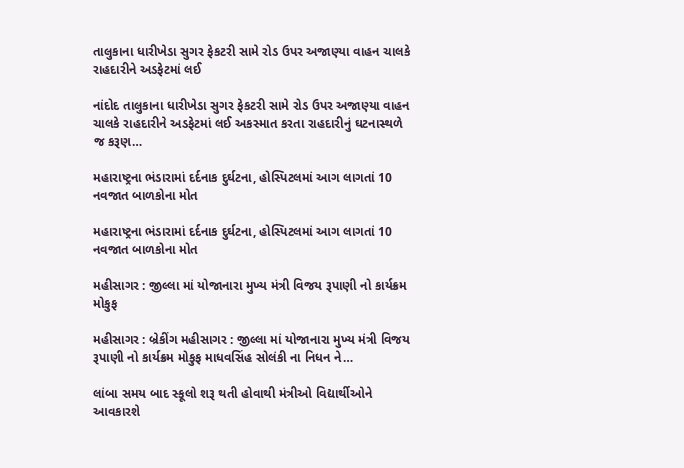તાલુકાના ધારીખેડા સુગર ફેકટરી સામે રોડ ઉપર અજાણ્યા વાહન ચાલકે રાહદારીને અડફેટમાં લઈ

નાંદોદ તાલુકાના ધારીખેડા સુગર ફેકટરી સામે રોડ ઉપર અજાણ્યા વાહન ચાલકે રાહદારીને અડફેટમાં લઈ અકસ્માત કરતા રાહદારીનું ઘટનાસ્થળે જ કરૂણ…

મહારાષ્ટ્રના ભંડારામાં દર્દનાક દુર્ઘટના, હોસ્પિટલમાં આગ લાગતાં 10 નવજાત બાળકોના મોત

મહારાષ્ટ્રના ભંડારામાં દર્દનાક દુર્ઘટના, હોસ્પિટલમાં આગ લાગતાં 10 નવજાત બાળકોના મોત

મહીસાગર : જીલ્લા માં યોજાનારા મુખ્ય મંત્રી વિજય રૂપાણી નો કાર્યક્રમ મોકુફ

મહીસાગર : બ્રેકીંગ મહીસાગર : જીલ્લા માં યોજાનારા મુખ્ય મંત્રી વિજય રૂપાણી નો કાર્યક્રમ મોકુફ માધવસિંહ સોલંકી ના નિધન ને…

લાંબા સમય બાદ સ્કૂલો શરૂ થતી હોવાથી મંત્રીઓ વિદ્યાર્થીઓને આવકારશે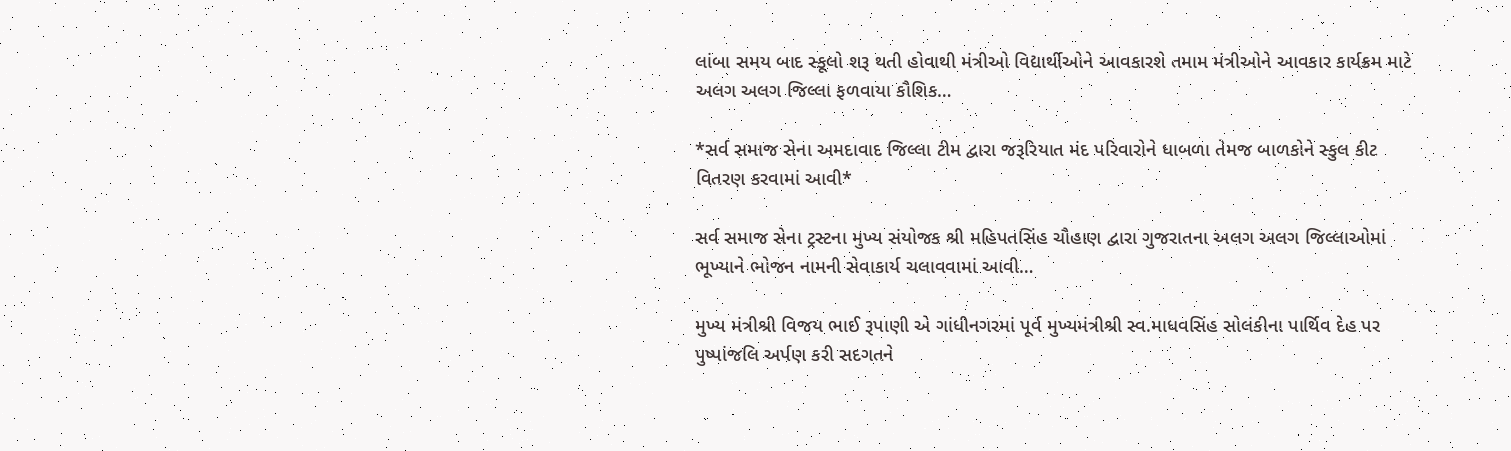લાંબા સમય બાદ સ્કૂલો શરૂ થતી હોવાથી મંત્રીઓ વિદ્યાર્થીઓને આવકારશે તમામ મંત્રીઓને આવકાર કાર્યક્રમ માટે અલગ અલગ જિલ્લા ફળવાયા કૌશિક…

*સર્વ સમાજ સેના અમદાવાદ જિલ્લા ટીમ દ્વારા જરૂરિયાત મંદ પરિવારોને ધાબળા તેમજ બાળકોને સ્કુલ કીટ વિતરણ કરવામાં આવી*

સર્વ સમાજ સેના ટ્રસ્ટના મુખ્ય સંયોજક શ્રી મહિપતસિંહ ચૌહાણ દ્વારા ગુજરાતના અલગ અલગ જિલ્લાઓમાં ભૂખ્યાને ભોજન નામની સેવાકાર્ય ચલાવવામાં આવી…

મુખ્ય મંત્રીશ્રી વિજય ભાઈ રૂપાણી એ ગાંધીનગરમાં પૂર્વ મુખ્યમંત્રીશ્રી સ્વ.માધવસિંહ સોલંકીના પાર્થિવ દેહ પર પુષ્પાંજલિ અર્પણ કરી સદગતને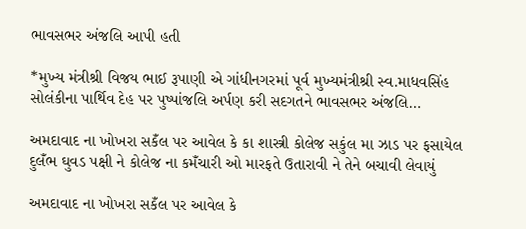ભાવસભર અંજલિ આપી હતી

*મુખ્ય મંત્રીશ્રી વિજય ભાઈ રૂપાણી એ ગાંધીનગરમાં પૂર્વ મુખ્યમંત્રીશ્રી સ્વ.માધવસિંહ સોલંકીના પાર્થિવ દેહ પર પુષ્પાંજલિ અર્પણ કરી સદગતને ભાવસભર અંજલિ…

અમદાવાદ ના ખોખરા સકઁલ પર આવેલ કે કા શાસ્ત્રી કોલેજ સકુંલ મા ઝાડ પર ફસાયેલ દુલઁભ ઘુવડ પક્ષી ને કોલેજ ના કમઁચારી ઓ મારફતે ઉતારાવી ને તેને બચાવી લેવાયું

અમદાવાદ ના ખોખરા સકઁલ પર આવેલ કે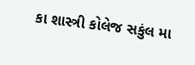કા શાસ્ત્રી કોલેજ સકુંલ મા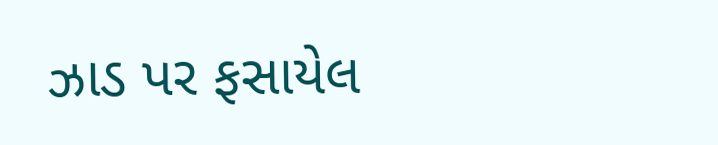ઝાડ પર ફસાયેલ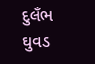દુલઁભ ઘુવડ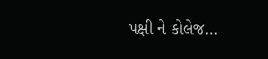પક્ષી ને કોલેજ…